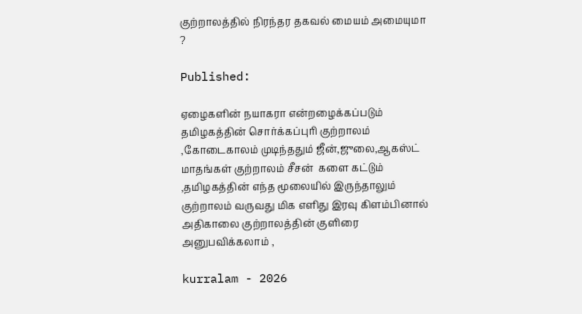குற்றாலத்தில் நிரந்தர தகவல் மையம் அமையுமா ?

Published:

ஏழைகளின் நயாகரா என்றழைக்கப்படும் தமிழகத்தின் சொர்க்கப்புரி குற்றாலம் ,கோடைகாலம் முடிந்ததும் ஜீன்,ஜுலை,ஆகஸ்ட் மாதங்கள் குற்றாலம் சீசன்  களை கட்டும் ,தமிழகத்தின் எந்த மூலையில் இருந்தாலும் குற்றாலம் வருவது மிக எளிது இரவு கிளம்பினால் அதிகாலை குற்றாலத்தின் குளிரை அனுபவிக்கலாம் ,

kurralam - 2026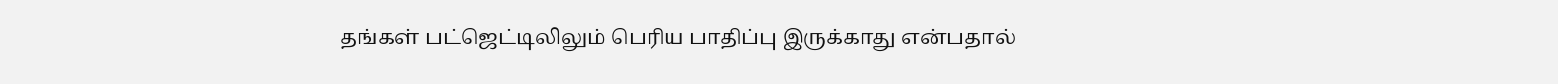தங்கள் பட்ஜெட்டிலிலும் பெரிய பாதிப்பு இருக்காது என்பதால்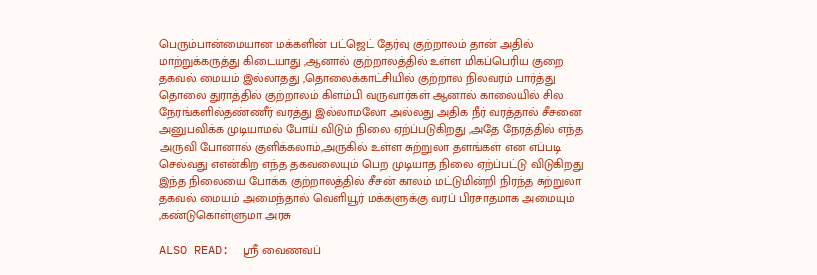பெரும்பான்மையான மக்களின் பட்ஜெட் தேர்வு குற்றாலம் தான் அதில் மாற்றுக்கருத்து கிடையாது ,ஆனால் குற்றாலத்தில் உள்ள மிகப்பெரிய குறை தகவல் மையம் இல்லாதது ,தொலைக்காட்சியில் குற்றால நிலவரம் பார்த்து தொலை துராத்தில் குற்றாலம் கிளம்பி வருவார்கள் ஆனால் காலையில் சில நேரங்களில்தண்ணீர் வரத்து இல்லாமலோ அல்லது அதிக நீர் வரத்தால் சீசனை அனுபவிக்க முடியாமல் போய் விடும் நிலை ஏற்ப்படுகிறது ,அதே நேரத்தில் எந்த அருவி போனால் குளிக்கலாம்,அருகில் உள்ள சுற்றுலா தளங்கள் என எப்படி செல்வது எஎன்கிற எந்த தகவலையும் பெற முடியாத நிலை ஏற்ப்பட்டு விடுகிறது இந்த நிலையை போக்க குற்றாலத்தில் சீசன் காலம் மட்டுமின்றி நிரந்த சுற்றுலா தகவல் மையம் அமைந்தால் வெளியூர் மக்களுக்கு வரப் பிரசாதமாக அமையும் ,கண்டுகொள்ளுமா அரசு

ALSO READ:  ஸ்ரீ வைணவப்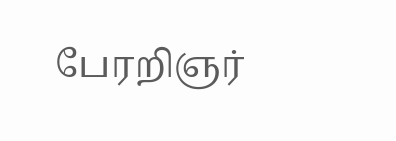பேரறிஞர்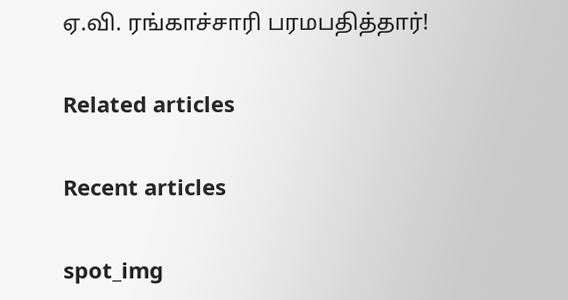ஏ.வி. ரங்காச்சாரி பரமபதித்தார்!

Related articles

Recent articles

spot_img